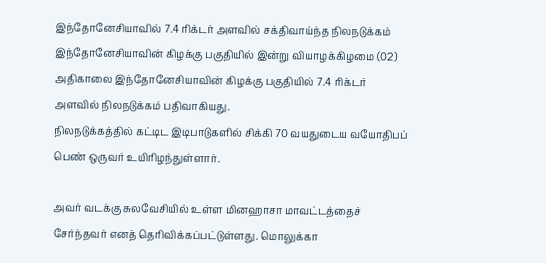இந்தோனேசியாவில் 7.4 ரிக்டர் அளவில் சக்திவாய்ந்த நிலநடுக்கம்
இந்தோனேசியாவின் கிழக்கு பகுதியில் இன்று வியாழக்கிழமை (02) அதிகாலை இந்தோனேசியாவின் கிழக்கு பகுதியில் 7.4 ரிக்டர் அளவில் நிலநடுக்கம் பதிவாகியது.
நிலநடுக்கத்தில் கட்டிட இடிபாடுகளில் சிக்கி 70 வயதுடைய வயோதிபப் பெண் ஒருவர் உயிரிழந்துள்ளார்.

அவர் வடக்கு சுலவேசியில் உள்ள மினஹாசா மாவட்டத்தைச் சேர்ந்தவர் எனத் தெரிவிக்கப்பட்டுள்ளது. மொலுக்கா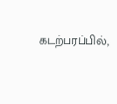கடற்பரப்பில்,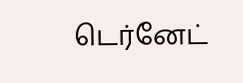டெர்னேட்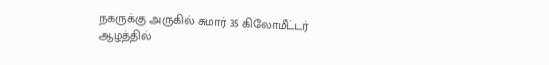நகருக்கு அருகில் சுமார் 35 கிலோமீட்டர் ஆழத்தில்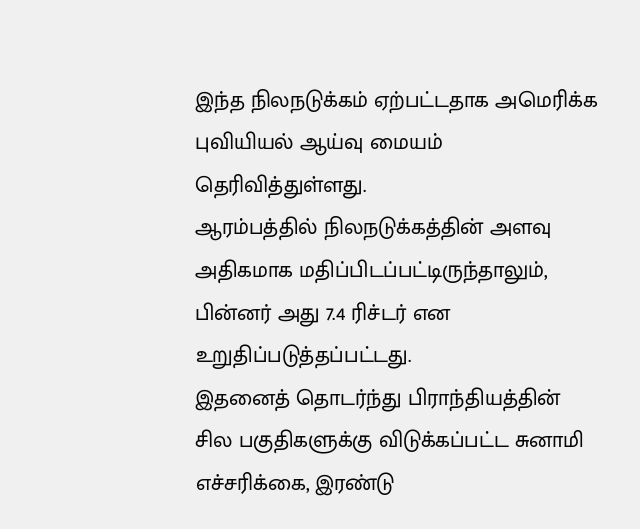இந்த நிலநடுக்கம் ஏற்பட்டதாக அமெரிக்க புவியியல் ஆய்வு மையம் தெரிவித்துள்ளது.
ஆரம்பத்தில் நிலநடுக்கத்தின் அளவு அதிகமாக மதிப்பிடப்பட்டிருந்தாலும், பின்னர் அது 7.4 ரிச்டர் என உறுதிப்படுத்தப்பட்டது.
இதனைத் தொடர்ந்து பிராந்தியத்தின் சில பகுதிகளுக்கு விடுக்கப்பட்ட சுனாமி எச்சரிக்கை, இரண்டு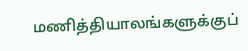மணித்தியாலங்களுக்குப்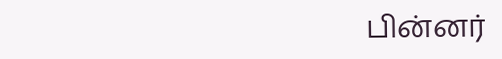பின்னர்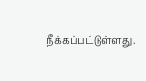நீக்கப்பட்டுள்ளது.